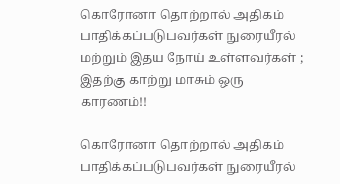கொரோனா தொற்றால் அதிகம் பாதிக்கப்படுபவர்கள் நுரையீரல் மற்றும் இதய நோய் உள்ளவர்கள் ; இதற்கு காற்று மாசும் ஒரு காரணம்!!

கொரோனா தொற்றால் அதிகம் பாதிக்கப்படுபவர்கள் நுரையீரல்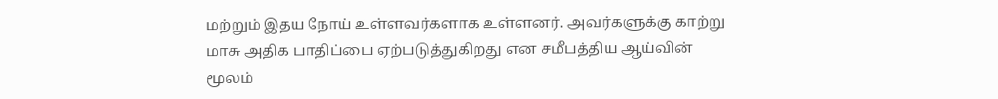மற்றும் இதய நோய் உள்ளவர்களாக உள்ளனர். அவர்களுக்கு காற்று மாசு அதிக பாதிப்பை ஏற்படுத்துகிறது என சமீபத்திய ஆய்வின் மூலம்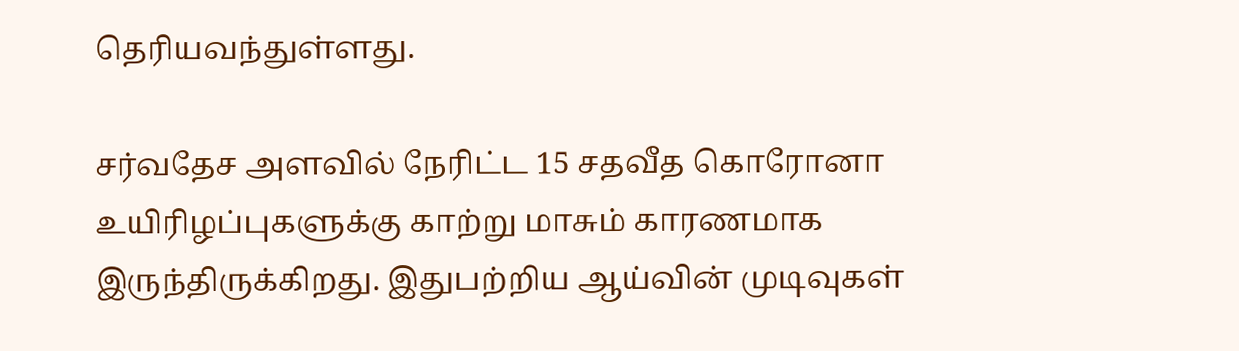தெரியவந்துள்ளது.

சர்வதேச அளவில் நேரிட்ட 15 சதவீத கொரோனா உயிரிழப்புகளுக்கு காற்று மாசும் காரணமாக இருந்திருக்கிறது. இதுபற்றிய ஆய்வின் முடிவுகள்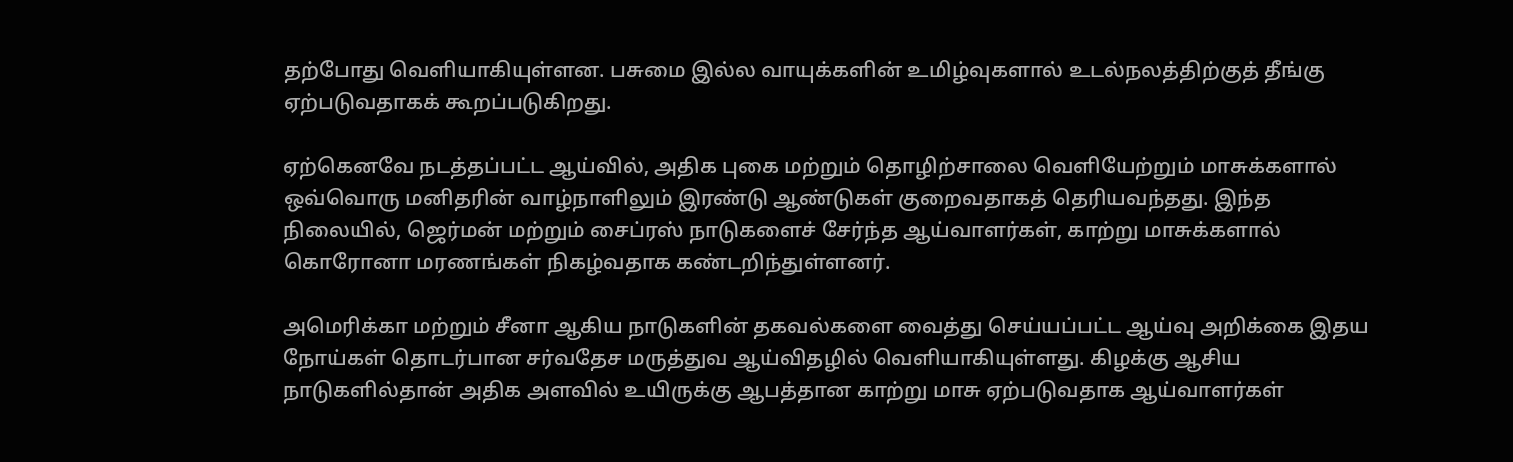தற்போது வெளியாகியுள்ளன. பசுமை இல்ல வாயுக்களின் உமிழ்வுகளால் உடல்நலத்திற்குத் தீங்கு ஏற்படுவதாகக் கூறப்படுகிறது.

ஏற்கெனவே நடத்தப்பட்ட ஆய்வில், அதிக புகை மற்றும் தொழிற்சாலை வெளியேற்றும் மாசுக்களால் ஒவ்வொரு மனிதரின் வாழ்நாளிலும் இரண்டு ஆண்டுகள் குறைவதாகத் தெரியவந்தது. இந்த நிலையில், ஜெர்மன் மற்றும் சைப்ரஸ் நாடுகளைச் சேர்ந்த ஆய்வாளர்கள், காற்று மாசுக்களால் கொரோனா மரணங்கள் நிகழ்வதாக கண்டறிந்துள்ளனர்.

அமெரிக்கா மற்றும் சீனா ஆகிய நாடுகளின் தகவல்களை வைத்து செய்யப்பட்ட ஆய்வு அறிக்கை இதய நோய்கள் தொடர்பான சர்வதேச மருத்துவ ஆய்விதழில் வெளியாகியுள்ளது. கிழக்கு ஆசிய நாடுகளில்தான் அதிக அளவில் உயிருக்கு ஆபத்தான காற்று மாசு ஏற்படுவதாக ஆய்வாளர்கள்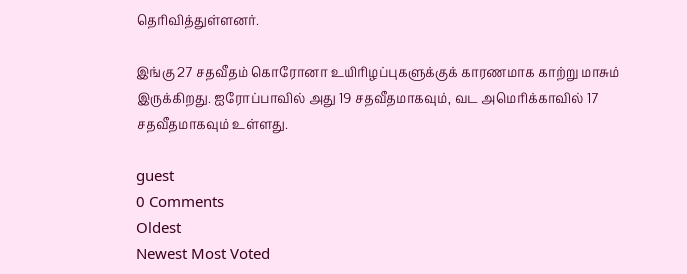தெரிவித்துள்ளனர்.

இங்கு 27 சதவீதம் கொரோனா உயிரிழப்புகளுக்குக் காரணமாக காற்று மாசும் இருக்கிறது. ஐரோப்பாவில் அது 19 சதவீதமாகவும், வட அமெரிக்காவில் 17 சதவீதமாகவும் உள்ளது.

guest
0 Comments
Oldest
Newest Most Voted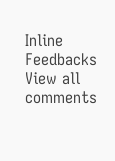Inline Feedbacks
View all comments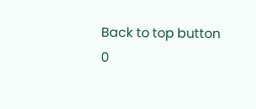Back to top button
0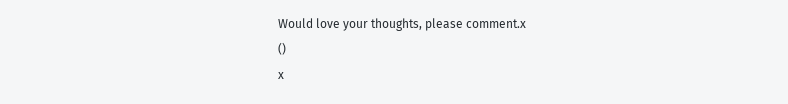Would love your thoughts, please comment.x
()
x